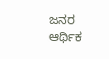ಜನರ ಆರ್ಥಿಕ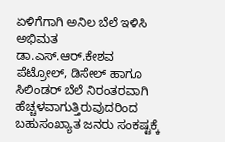ಏಳಿಗೆಗಾಗಿ ಅನಿಲ ಬೆಲೆ ಇಳಿಸಿ
ಅಭಿಮತ
ಡಾ.ಎಸ್‌.ಆರ್‌.ಕೇಶವ
ಪೆಟ್ರೋಲ್, ಡಿಸೇಲ್ ಹಾಗೂ ಸಿಲಿಂಡರ್ ಬೆಲೆ ನಿರಂತರವಾಗಿ ಹೆಚ್ಚಳವಾಗುತ್ತಿರುವುದರಿಂದ ಬಹುಸಂಖ್ಯಾತ ಜನರು ಸಂಕಷ್ಟಕ್ಕೆ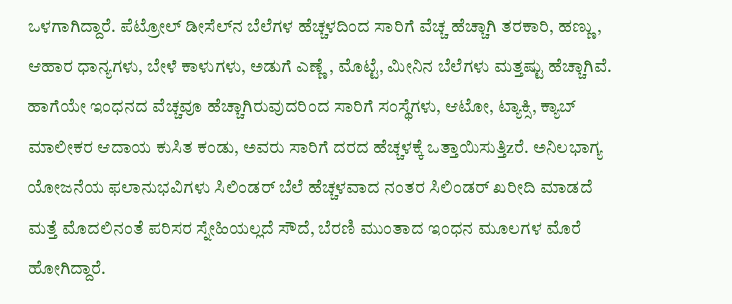ಒಳಗಾಗಿದ್ದಾರೆ. ಪೆಟ್ರೋಲ್ ಡೀಸೆಲ್‌ನ ಬೆಲೆಗಳ ಹೆಚ್ಚಳದಿಂದ ಸಾರಿಗೆ ವೆಚ್ಚ ಹೆಚ್ಚಾಗಿ ತರಕಾರಿ, ಹಣ್ಣು, ಆಹಾರ ಧಾನ್ಯಗಳು, ಬೇಳೆ ಕಾಳುಗಳು, ಅಡುಗೆ ಎಣ್ಣೆ , ಮೊಟ್ಟೆ, ಮೀನಿನ ಬೆಲೆಗಳು ಮತ್ತಷ್ಟು ಹೆಚ್ಚಾಗಿವೆ.
ಹಾಗೆಯೇ ಇಂಧನದ ವೆಚ್ಚವೂ ಹೆಚ್ಚಾಗಿರುವುದರಿಂದ ಸಾರಿಗೆ ಸಂಸ್ಥೆಗಳು, ಆಟೋ, ಟ್ಯಾಕ್ಸಿ, ಕ್ಯಾಬ್ ಮಾಲೀಕರ ಆದಾಯ ಕುಸಿತ ಕಂಡು, ಅವರು ಸಾರಿಗೆ ದರದ ಹೆಚ್ಚಳಕ್ಕೆ ಒತ್ತಾಯಿಸುತ್ತಿzರೆ. ಅನಿಲಭಾಗ್ಯ ಯೋಜನೆಯ ಫಲಾನುಭವಿಗಳು ಸಿಲಿಂಡರ್ ಬೆಲೆ ಹೆಚ್ಚಳವಾದ ನಂತರ ಸಿಲಿಂಡರ್ ಖರೀದಿ ಮಾಡದೆ ಮತ್ತೆ ಮೊದಲಿನಂತೆ ಪರಿಸರ ಸ್ನೇಹಿಯಲ್ಲದೆ ಸೌದೆ, ಬೆರಣಿ ಮುಂತಾದ ಇಂಧನ ಮೂಲಗಳ ಮೊರೆ ಹೋಗಿದ್ದಾರೆ.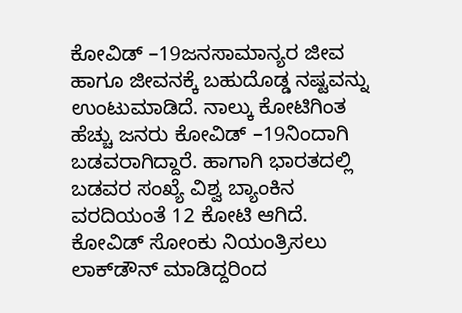ಕೋವಿಡ್ –19ಜನಸಾಮಾನ್ಯರ ಜೀವ ಹಾಗೂ ಜೀವನಕ್ಕೆ ಬಹುದೊಡ್ಡ ನಷ್ಟವನ್ನು ಉಂಟುಮಾಡಿದೆ. ನಾಲ್ಕು ಕೋಟಿಗಿಂತ ಹೆಚ್ಚು ಜನರು ಕೋವಿಡ್ –19ನಿಂದಾಗಿ ಬಡವರಾಗಿದ್ದಾರೆ. ಹಾಗಾಗಿ ಭಾರತದಲ್ಲಿ ಬಡವರ ಸಂಖ್ಯೆ ವಿಶ್ವ ಬ್ಯಾಂಕಿನ ವರದಿಯಂತೆ 12 ಕೋಟಿ ಆಗಿದೆ. ಕೋವಿಡ್ ಸೋಂಕು ನಿಯಂತ್ರಿಸಲು ಲಾಕ್‌ಡೌನ್ ಮಾಡಿದ್ದರಿಂದ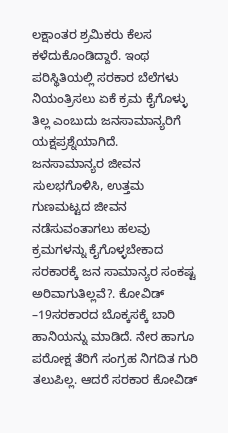ಲಕ್ಷಾಂತರ ಶ್ರಮಿಕರು ಕೆಲಸ ಕಳೆದುಕೊಂಡಿದ್ದಾರೆ. ಇಂಥ ಪರಿಸ್ಥಿತಿಯಲ್ಲಿ ಸರಕಾರ ಬೆಲೆಗಳು ನಿಯಂತ್ರಿಸಲು ಏಕೆ ಕ್ರಮ ಕೈಗೊಳ್ಳು ತಿಲ್ಲ ಎಂಬುದು ಜನಸಾಮಾನ್ಯರಿಗೆ ಯಕ್ಷಪ್ರಶ್ನೆಯಾಗಿದೆ.
ಜನಸಾಮಾನ್ಯರ ಜೀವನ ಸುಲಭಗೊಳಿಸಿ, ಉತ್ತಮ ಗುಣಮಟ್ಟದ ಜೀವನ ನಡೆಸುವಂತಾಗಲು ಹಲವು ಕ್ರಮಗಳನ್ನು ಕೈಗೊಳ್ಳಬೇಕಾದ ಸರಕಾರಕ್ಕೆ ಜನ ಸಾಮಾನ್ಯರ ಸಂಕಷ್ಟ ಅರಿವಾಗುತಿಲ್ಲವೆ?. ಕೋವಿಡ್ –19ಸರಕಾರದ ಬೊಕ್ಕಸಕ್ಕೆ ಬಾರಿ ಹಾನಿಯನ್ನು ಮಾಡಿದೆ. ನೇರ ಹಾಗೂ ಪರೋಕ್ಷ ತೆರಿಗೆ ಸಂಗ್ರಹ ನಿಗದಿತ ಗುರಿ ತಲುಪಿಲ್ಲ. ಆದರೆ ಸರಕಾರ ಕೋವಿಡ್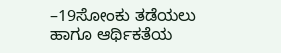–19ಸೋಂಕು ತಡೆಯಲು ಹಾಗೂ ಆರ್ಥಿಕತೆಯ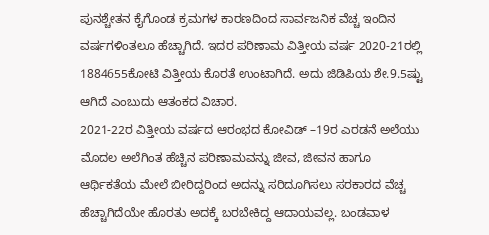ಪುನಶ್ಚೇತನ ಕೈಗೊಂಡ ಕ್ರಮಗಳ ಕಾರಣದಿಂದ ಸಾರ್ವಜನಿಕ ವೆಚ್ಚ ಇಂದಿನ ವರ್ಷಗಳಿಂತಲೂ ಹೆಚ್ಚಾಗಿದೆ. ಇದರ ಪರಿಣಾಮ ವಿತ್ತೀಯ ವರ್ಷ 2020-21ರಲ್ಲಿ 1884655ಕೋಟಿ ವಿತ್ತೀಯ ಕೊರತೆ ಉಂಟಾಗಿದೆ. ಅದು ಜಿಡಿಪಿಯ ಶೇ.9.5ಷ್ಟು ಆಗಿದೆ ಎಂಬುದು ಆತಂಕದ ವಿಚಾರ.
2021-22ರ ವಿತ್ತೀಯ ವರ್ಷದ ಆರಂಭದ ಕೋವಿಡ್ –19ರ ಎರಡನೆ ಅಲೆಯು ಮೊದಲ ಅಲೆಗಿಂತ ಹೆಚ್ಚಿನ ಪರಿಣಾಮವನ್ನು ಜೀವ, ಜೀವನ ಹಾಗೂ ಆರ್ಥಿಕತೆಯ ಮೇಲೆ ಬೀರಿದ್ದರಿಂದ ಅದನ್ನು ಸರಿದೂಗಿಸಲು ಸರಕಾರದ ವೆಚ್ಚ ಹೆಚ್ಚಾಗಿದೆಯೇ ಹೊರತು ಅದಕ್ಕೆ ಬರಬೇಕಿದ್ದ ಆದಾಯವಲ್ಲ. ಬಂಡವಾಳ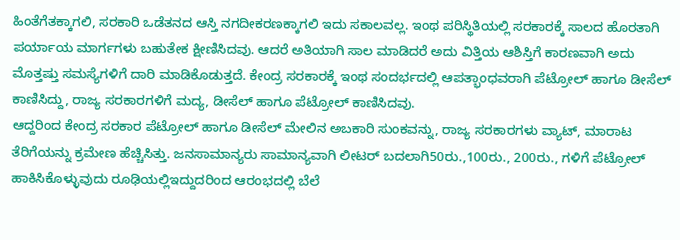ಹಿಂತೆಗೆತಕ್ಕಾಗಲಿ, ಸರಕಾರಿ ಒಡೆತನದ ಆಸ್ತಿ ನಗದೀಕರಣಕ್ಕಾಗಲಿ ಇದು ಸಕಾಲವಲ್ಲ. ಇಂಥ ಪರಿಸ್ಥಿತಿಯಲ್ಲಿ ಸರಕಾರಕ್ಕೆ ಸಾಲದ ಹೊರತಾಗಿ ಪರ್ಯಾಯ ಮಾರ್ಗಗಳು ಬಹುತೇಕ ಕ್ಷೀಣಿಸಿದವು. ಆದರೆ ಅತಿಯಾಗಿ ಸಾಲ ಮಾಡಿದರೆ ಅದು ವಿತ್ತಿಯ ಆಶಿಸ್ತಿಗೆ ಕಾರಣವಾಗಿ ಅದು ಮೊತ್ತಷ್ತು ಸಮಸ್ಯೆಗಳಿಗೆ ದಾರಿ ಮಾಡಿಕೊಡುತ್ತದೆ. ಕೇಂದ್ರ ಸರಕಾರಕ್ಕೆ ಇಂಥ ಸಂದರ್ಭದಲ್ಲಿ ಆಪತ್ಭಾಂಧವರಾಗಿ ಪೆಟ್ರೋಲ್ ಹಾಗೂ ಡೀಸೆಲ್ ಕಾಣಿಸಿದ್ದು, ರಾಜ್ಯ ಸರಕಾರಗಳಿಗೆ ಮದ್ಯ, ಡೀಸೆಲ್ ಹಾಗೂ ಪೆಟ್ರೋಲ್ ಕಾಣಿಸಿದವು.
ಆದ್ದರಿಂದ ಕೇಂದ್ರ ಸರಕಾರ ಪೆಟ್ರೋಲ್ ಹಾಗೂ ಡೀಸೆಲ್ ಮೇಲಿನ ಅಬಕಾರಿ ಸುಂಕವನ್ನು, ರಾಜ್ಯ ಸರಕಾರಗಳು ವ್ಯಾಟ್, ಮಾರಾಟ ತೆರಿಗೆಯನ್ನು ಕ್ರಮೇಣ ಹೆಚ್ಚಿಸಿತ್ತು. ಜನಸಾಮಾನ್ಯರು ಸಾಮಾನ್ಯವಾಗಿ ಲೀಟರ್ ಬದಲಾಗಿ50ರು.,100ರು., 200ರು., ಗಳಿಗೆ ಪೆಟ್ರೋಲ್ ಹಾಕಿಸಿಕೊಳ್ಳುವುದು ರೂಢಿಯಲ್ಲಿಇದ್ದುದರಿಂದ ಆರಂಭದಲ್ಲಿ ಬೆಲೆ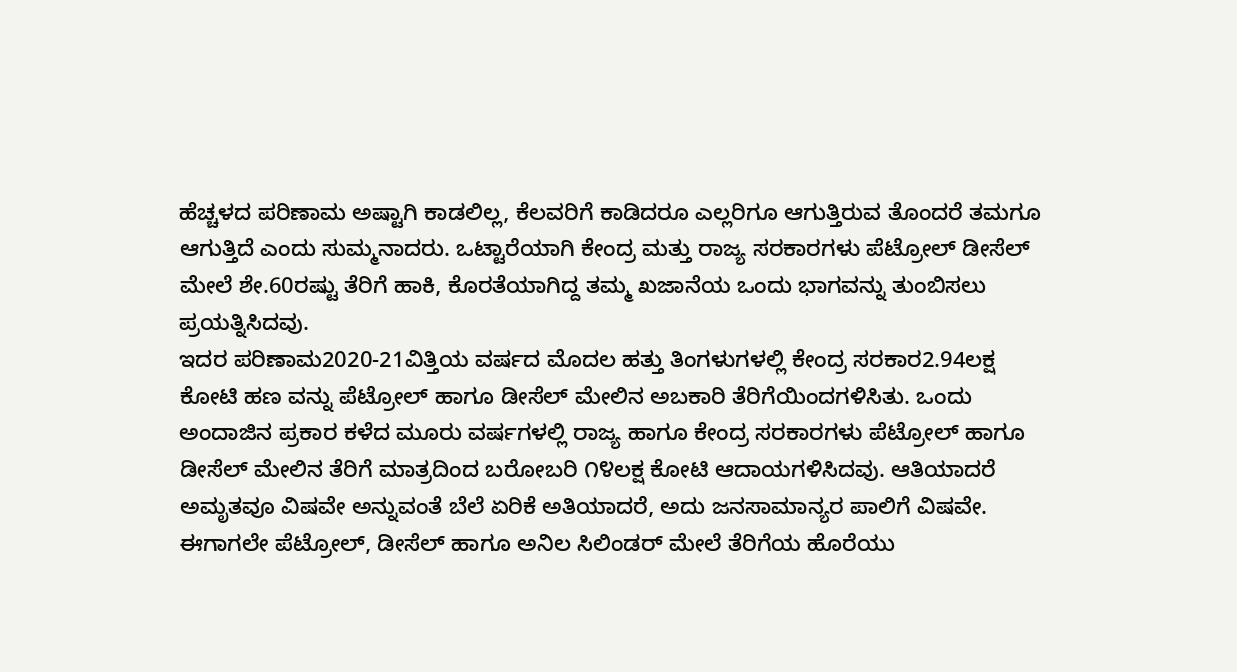ಹೆಚ್ಚಳದ ಪರಿಣಾಮ ಅಷ್ಟಾಗಿ ಕಾಡಲಿಲ್ಲ, ಕೆಲವರಿಗೆ ಕಾಡಿದರೂ ಎಲ್ಲರಿಗೂ ಆಗುತ್ತಿರುವ ತೊಂದರೆ ತಮಗೂ ಆಗುತ್ತಿದೆ ಎಂದು ಸುಮ್ಮನಾದರು. ಒಟ್ಟಾರೆಯಾಗಿ ಕೇಂದ್ರ ಮತ್ತು ರಾಜ್ಯ ಸರಕಾರಗಳು ಪೆಟ್ರೋಲ್ ಡೀಸೆಲ್ ಮೇಲೆ ಶೇ.60ರಷ್ಟು ತೆರಿಗೆ ಹಾಕಿ, ಕೊರತೆಯಾಗಿದ್ದ ತಮ್ಮ ಖಜಾನೆಯ ಒಂದು ಭಾಗವನ್ನು ತುಂಬಿಸಲು ಪ್ರಯತ್ನಿಸಿದವು.
ಇದರ ಪರಿಣಾಮ2020-21ವಿತ್ತಿಯ ವರ್ಷದ ಮೊದಲ ಹತ್ತು ತಿಂಗಳುಗಳಲ್ಲಿ ಕೇಂದ್ರ ಸರಕಾರ2.94ಲಕ್ಷ ಕೋಟಿ ಹಣ ವನ್ನು ಪೆಟ್ರೋಲ್ ಹಾಗೂ ಡೀಸೆಲ್ ಮೇಲಿನ ಅಬಕಾರಿ ತೆರಿಗೆಯಿಂದಗಳಿಸಿತು. ಒಂದು ಅಂದಾಜಿನ ಪ್ರಕಾರ ಕಳೆದ ಮೂರು ವರ್ಷಗಳಲ್ಲಿ ರಾಜ್ಯ ಹಾಗೂ ಕೇಂದ್ರ ಸರಕಾರಗಳು ಪೆಟ್ರೋಲ್ ಹಾಗೂ ಡೀಸೆಲ್ ಮೇಲಿನ ತೆರಿಗೆ ಮಾತ್ರದಿಂದ ಬರೋಬರಿ ೧೪ಲಕ್ಷ ಕೋಟಿ ಆದಾಯಗಳಿಸಿದವು. ಆತಿಯಾದರೆ ಅಮೃತವೂ ವಿಷವೇ ಅನ್ನುವಂತೆ ಬೆಲೆ ಏರಿಕೆ ಅತಿಯಾದರೆ, ಅದು ಜನಸಾಮಾನ್ಯರ ಪಾಲಿಗೆ ವಿಷವೇ. ಈಗಾಗಲೇ ಪೆಟ್ರೋಲ್, ಡೀಸೆಲ್ ಹಾಗೂ ಅನಿಲ ಸಿಲಿಂಡರ್ ಮೇಲೆ ತೆರಿಗೆಯ ಹೊರೆಯು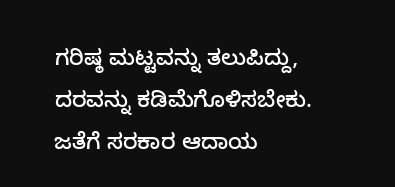ಗರಿಷ್ಠ ಮಟ್ಟವನ್ನು ತಲುಪಿದ್ದು, ದರವನ್ನು ಕಡಿಮೆಗೊಳಿಸಬೇಕು. ಜತೆಗೆ ಸರಕಾರ ಆದಾಯ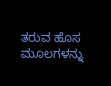ತರುವ ಹೊಸ ಮೂಲಗಳನ್ನು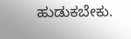ಹುಡುಕಬೇಕು.